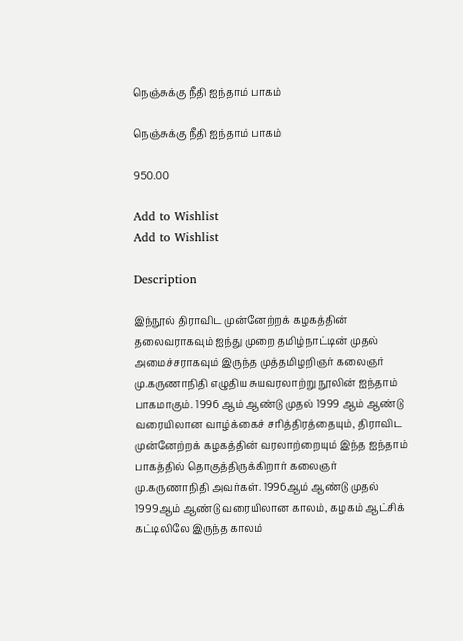நெஞ்சுக்கு நீதி ஐந்தாம் பாகம்

நெஞ்சுக்கு நீதி ஐந்தாம் பாகம்

950.00

Add to Wishlist
Add to Wishlist

Description

இந்நூல் திராவிட முன்னேற்றக் கழகத்தின் தலைவராகவும் ஐந்து முறை தமிழ்நாட்டின் முதல் அமைச்சராகவும் இருந்த முத்தமிழறிஞர் கலைஞர் மு.கருணாநிதி எழுதிய சுயவரலாற்று நூலின் ஐந்தாம் பாகமாகும். 1996 ஆம் ஆண்டு முதல் 1999 ஆம் ஆண்டு வரையிலான வாழ்க்கைச் சரித்திரத்தையும், திராவிட முன்னேற்றக் கழகத்தின் வரலாற்றையும் இந்த ஐந்தாம் பாகத்தில் தொகுத்திருக்கிறார் கலைஞர் மு.கருணாநிதி அவர்கள். 1996ஆம் ஆண்டு முதல் 1999ஆம் ஆண்டு வரையிலான காலம், கழகம் ஆட்சிக் கட்டிலிலே இருந்த காலம்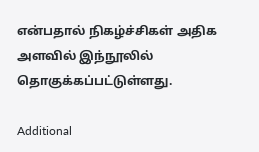என்பதால் நிகழ்ச்சிகள் அதிக அளவில் இந்நூலில் தொகுக்கப்பட்டுள்ளது.

Additional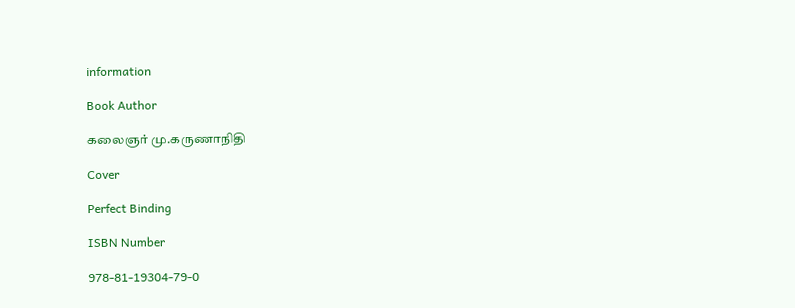information

Book Author

கலைஞர் மு.கருணாநிதி

Cover

Perfect Binding

ISBN Number

978-81-19304-79-0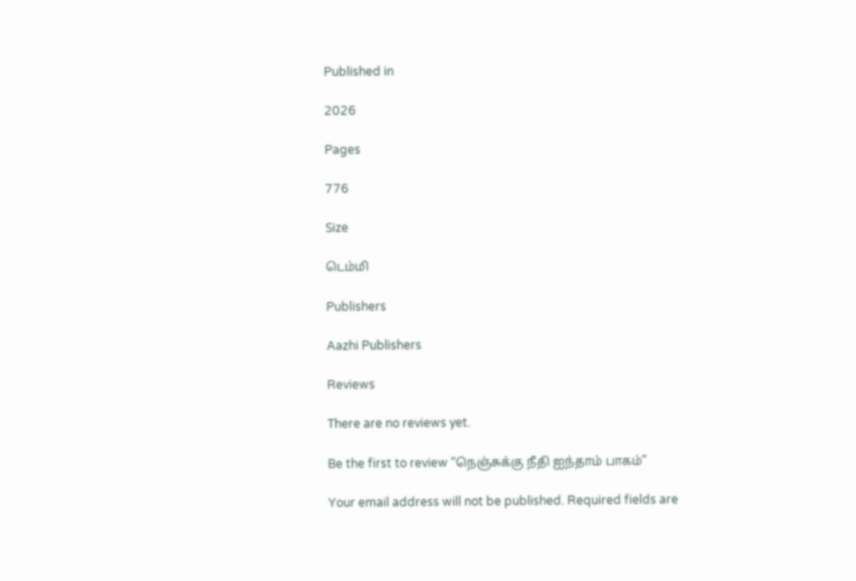Published in

2026

Pages

776

Size

டெம்மி

Publishers

Aazhi Publishers

Reviews

There are no reviews yet.

Be the first to review “நெஞ்சுக்கு நீதி ஐந்தாம் பாகம்”

Your email address will not be published. Required fields are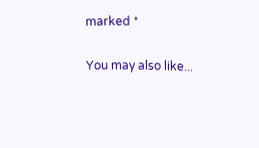marked *

You may also like...